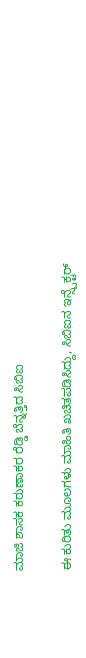ಮಾಜಿ ಶಾಸಕ ಕರುಣಾಕರ ರೆಡ್ಡಿ ಬೆನ್ನತ್ತಿದ ಸಿಬಿಐ

ಈ ಕುರಿತು ಮೂಲಗಳು ಮಾಹಿತಿ ಖಚಿತಪಡಿಸಿದ್ದು, ಸಿಬಿಐನ ಇನ್ಸ್ಪೆಕ್ಟರ್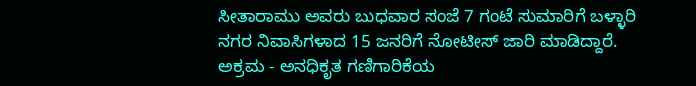ಸೀತಾರಾಮು ಅವರು ಬುಧವಾರ ಸಂಜೆ 7 ಗಂಟೆ ಸುಮಾರಿಗೆ ಬಳ್ಳಾರಿ ನಗರ ನಿವಾಸಿಗಳಾದ 15 ಜನರಿಗೆ ನೋಟೀಸ್ ಜಾರಿ ಮಾಡಿದ್ದಾರೆ.
ಅಕ್ರಮ - ಅನಧಿಕೃತ ಗಣಿಗಾರಿಕೆಯ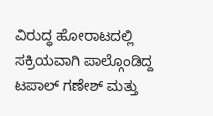ವಿರುದ್ಧ ಹೋರಾಟದಲ್ಲಿ ಸಕ್ರಿಯವಾಗಿ ಪಾಲ್ಗೊಂಡಿದ್ದ ಟಪಾಲ್ ಗಣೇಶ್ ಮತ್ತು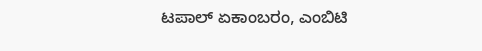ಟಪಾಲ್ ಏಕಾಂಬರಂ, ಎಂಬಿಟಿ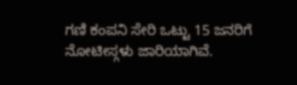ಗಣಿ ಕಂಪನಿ ಸೇರಿ ಒಟ್ಟು 15 ಜನರಿಗೆ ನೋಟೀಸ್ಗಳು ಜಾರಿಯಾಗಿವೆ.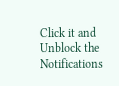Click it and Unblock the Notifications